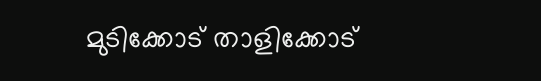മുടിക്കോട് താളിക്കോട്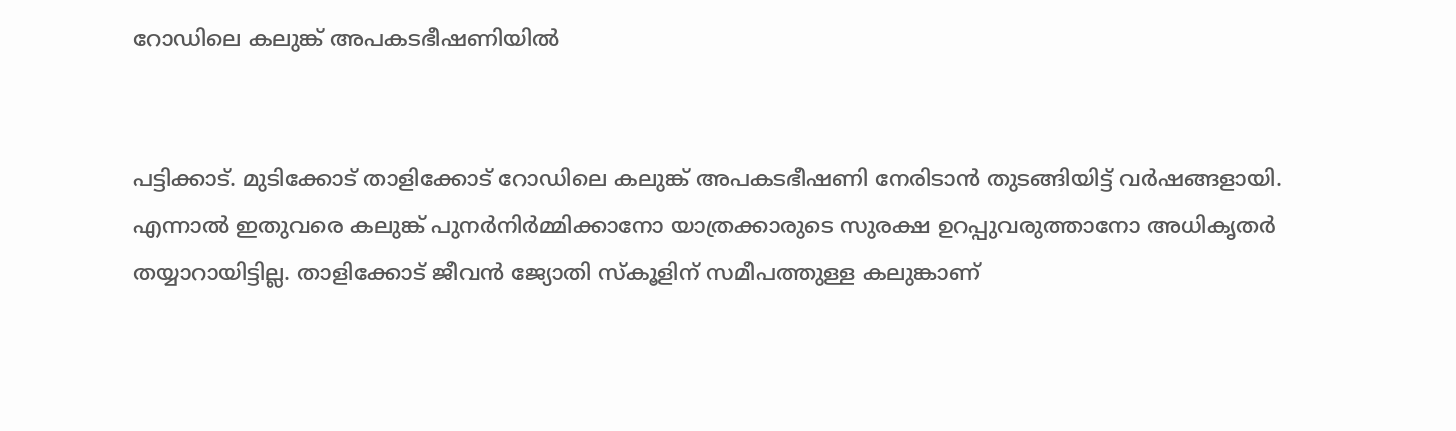റോഡിലെ കലുങ്ക് അപകടഭീഷണിയിൽ


പട്ടിക്കാട്. മുടിക്കോട് താളിക്കോട് റോഡിലെ കലുങ്ക് അപകടഭീഷണി നേരിടാൻ തുടങ്ങിയിട്ട് വർഷങ്ങളായി. എന്നാൽ ഇതുവരെ കലുങ്ക് പുനർനിർമ്മിക്കാനോ യാത്രക്കാരുടെ സുരക്ഷ ഉറപ്പുവരുത്താനോ അധികൃതർ തയ്യാറായിട്ടില്ല. താളിക്കോട് ജീവൻ ജ്യോതി സ്‌കൂളിന് സമീപത്തുള്ള കലുങ്കാണ്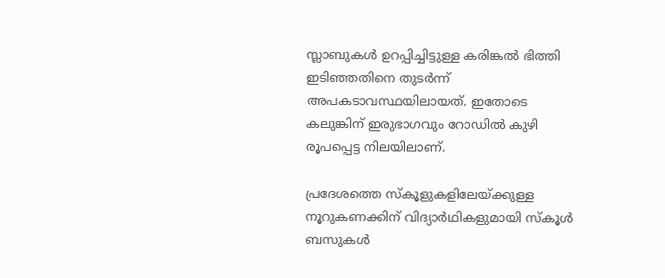സ്ലാബുകൾ ഉറപ്പിച്ചിട്ടുള്ള കരിങ്കൽ ഭിത്തി ഇടിഞ്ഞതിനെ തുടർന്ന് അപകടാവസ്ഥയിലായത്. ഇതോടെ കലുങ്കിന് ഇരുഭാഗവും റോഡിൽ കുഴി രൂപപ്പെട്ട നിലയിലാണ്.

പ്രദേശത്തെ സ്‌കൂളുകളിലേയ്ക്കുള്ള നൂറുകണക്കിന് വിദ്യാർഥികളുമായി സ്‌കൂൾ ബസുകൾ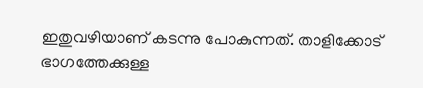ഇതുവഴിയാണ് കടന്നു പോകുന്നത്. താളിക്കോട് ഭാഗത്തേക്കുള്ള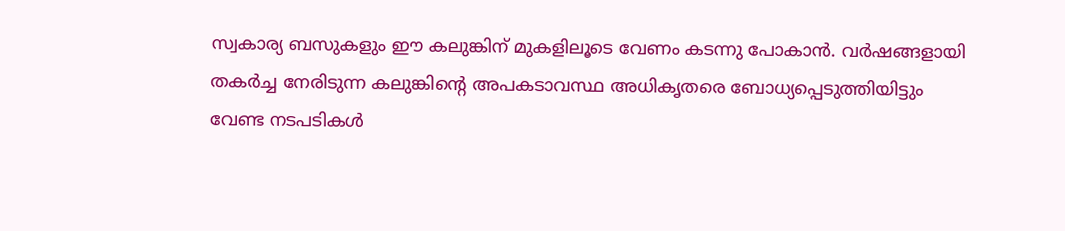സ്വകാര്യ ബസുകളും ഈ കലുങ്കിന് മുകളിലൂടെ വേണം കടന്നു പോകാൻ. വർഷങ്ങളായി തകർച്ച നേരിടുന്ന കലുങ്കിന്റെ അപകടാവസ്ഥ അധികൃതരെ ബോധ്യപ്പെടുത്തിയിട്ടും വേണ്ട നടപടികൾ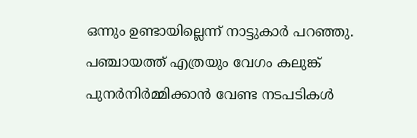ഒന്നും ഉണ്ടായില്ലെന്ന് നാട്ടുകാർ പറഞ്ഞു. പഞ്ചായത്ത് എത്രയും വേഗം കലുങ്ക് പുനർനിർമ്മിക്കാൻ വേണ്ട നടപടികൾ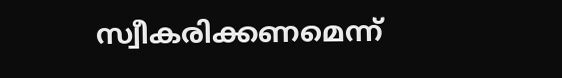സ്വീകരിക്കണമെന്ന്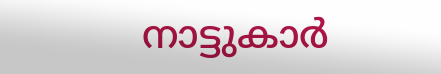നാട്ടുകാർ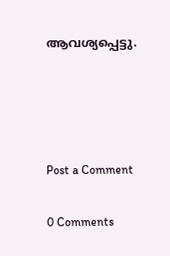ആവശ്യപ്പെട്ടു.




Post a Comment

0 Comments